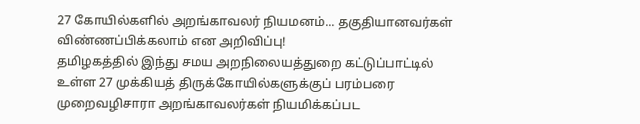27 கோயில்களில் அறங்காவலர் நியமனம்... தகுதியானவர்கள் விண்ணப்பிக்கலாம் என அறிவிப்பு!
தமிழகத்தில் இந்து சமய அறநிலையத்துறை கட்டுப்பாட்டில் உள்ள 27 முக்கியத் திருக்கோயில்களுக்குப் பரம்பரை முறைவழிசாரா அறங்காவலர்கள் நியமிக்கப்பட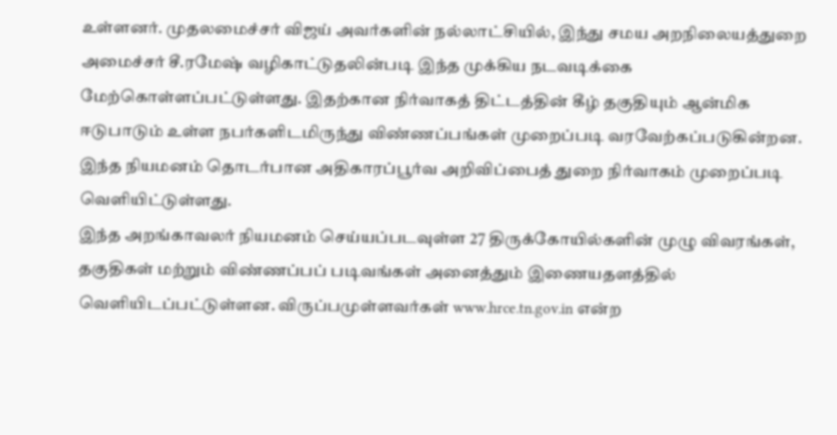உள்ளனர். முதலமைச்சர் விஜய் அவர்களின் நல்லாட்சியில், இந்து சமய அறநிலையத்துறை அமைச்சர் சீ.ரமேஷ் வழிகாட்டுதலின்படி இந்த முக்கிய நடவடிக்கை மேற்கொள்ளப்பட்டுள்ளது. இதற்கான நிர்வாகத் திட்டத்தின் கீழ் தகுதியும் ஆன்மிக ஈடுபாடும் உள்ள நபர்களிடமிருந்து விண்ணப்பங்கள் முறைப்படி வரவேற்கப்படுகின்றன. இந்த நியமனம் தொடர்பான அதிகாரப்பூர்வ அறிவிப்பைத் துறை நிர்வாகம் முறைப்படி வெளியிட்டுள்ளது.
இந்த அறங்காவலர் நியமனம் செய்யப்படவுள்ள 27 திருக்கோயில்களின் முழு விவரங்கள், தகுதிகள் மற்றும் விண்ணப்பப் படிவங்கள் அனைத்தும் இணையதளத்தில் வெளியிடப்பட்டுள்ளன. விருப்பமுள்ளவர்கள் www.hrce.tn.gov.in என்ற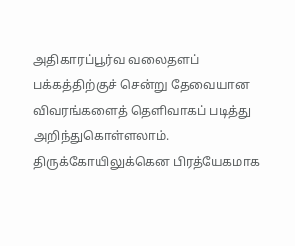அதிகாரப்பூர்வ வலைதளப் பக்கத்திற்குச் சென்று தேவையான விவரங்களைத் தெளிவாகப் படித்து அறிந்துகொள்ளலாம். திருக்கோயிலுக்கென பிரத்யேகமாக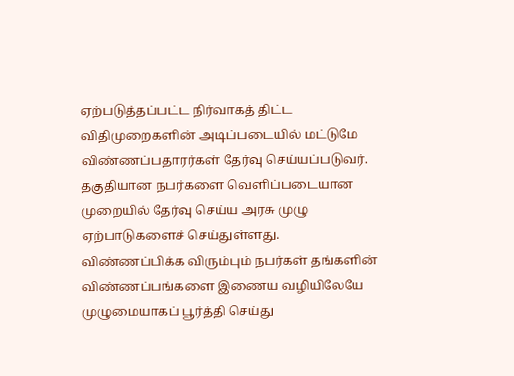ஏற்படுத்தப்பட்ட நிர்வாகத் திட்ட விதிமுறைகளின் அடிப்படையில் மட்டுமே விண்ணப்பதாரர்கள் தேர்வு செய்யப்படுவர். தகுதியான நபர்களை வெளிப்படையான முறையில் தேர்வு செய்ய அரசு முழு ஏற்பாடுகளைச் செய்துள்ளது.
விண்ணப்பிக்க விரும்பும் நபர்கள் தங்களின் விண்ணப்பங்களை இணைய வழியிலேயே முழுமையாகப் பூர்த்தி செய்து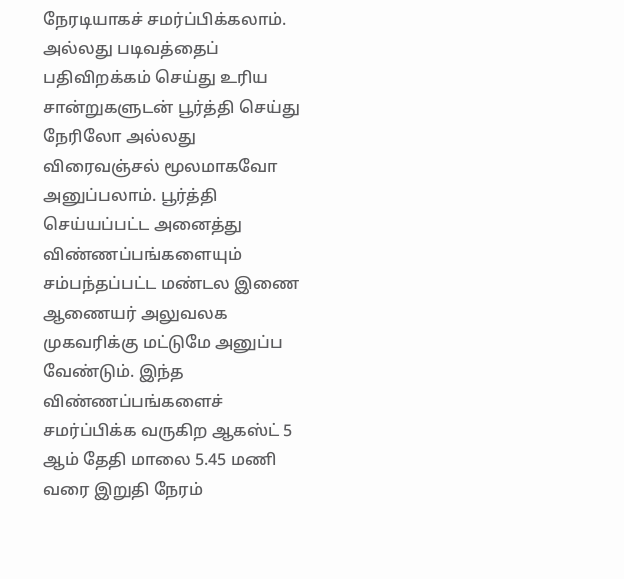நேரடியாகச் சமர்ப்பிக்கலாம். அல்லது படிவத்தைப் பதிவிறக்கம் செய்து உரிய சான்றுகளுடன் பூர்த்தி செய்து நேரிலோ அல்லது விரைவஞ்சல் மூலமாகவோ அனுப்பலாம். பூர்த்தி செய்யப்பட்ட அனைத்து விண்ணப்பங்களையும் சம்பந்தப்பட்ட மண்டல இணை ஆணையர் அலுவலக முகவரிக்கு மட்டுமே அனுப்ப வேண்டும். இந்த விண்ணப்பங்களைச் சமர்ப்பிக்க வருகிற ஆகஸ்ட் 5 ஆம் தேதி மாலை 5.45 மணி வரை இறுதி நேரம்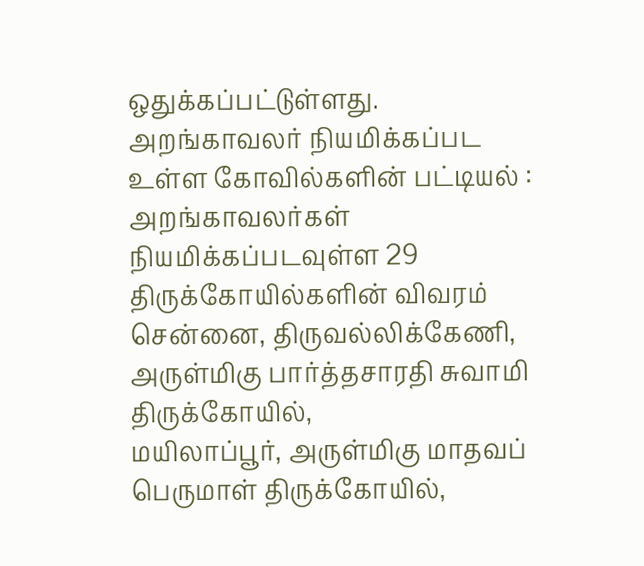ஒதுக்கப்பட்டுள்ளது.
அறங்காவலர் நியமிக்கப்பட உள்ள கோவில்களின் பட்டியல் :
அறங்காவலர்கள் நியமிக்கப்படவுள்ள 29 திருக்கோயில்களின் விவரம்
சென்னை, திருவல்லிக்கேணி, அருள்மிகு பார்த்தசாரதி சுவாமி திருக்கோயில்,
மயிலாப்பூர், அருள்மிகு மாதவப் பெருமாள் திருக்கோயில்,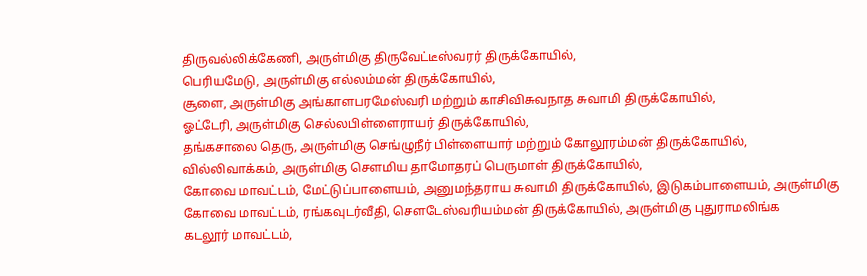திருவல்லிக்கேணி, அருள்மிகு திருவேட்டீஸ்வரர் திருக்கோயில்,
பெரியமேடு, அருள்மிகு எல்லம்மன் திருக்கோயில்,
சூளை, அருள்மிகு அங்காளபரமேஸ்வரி மற்றும் காசிவிசுவநாத சுவாமி திருக்கோயில்,
ஓட்டேரி, அருள்மிகு செல்லபிள்ளைராயர் திருக்கோயில்,
தங்கசாலை தெரு, அருள்மிகு செங்ழுநீர் பிள்ளையார் மற்றும் கோலூரம்மன் திருக்கோயில்,
வில்லிவாக்கம், அருள்மிகு சௌமிய தாமோதரப் பெருமாள் திருக்கோயில்,
கோவை மாவட்டம், மேட்டுப்பாளையம், அனுமந்தராய சுவாமி திருக்கோயில், இடுகம்பாளையம், அருள்மிகு
கோவை மாவட்டம், ரங்கவுடர்வீதி, சௌடேஸ்வரியம்மன் திருக்கோயில், அருள்மிகு புதுராமலிங்க
கடலூர் மாவட்டம்,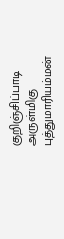குறிஞ்சிப்பாடி அருள்மிகு புத்துமாரியம்மன்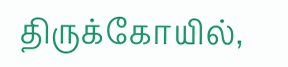திருக்கோயில்,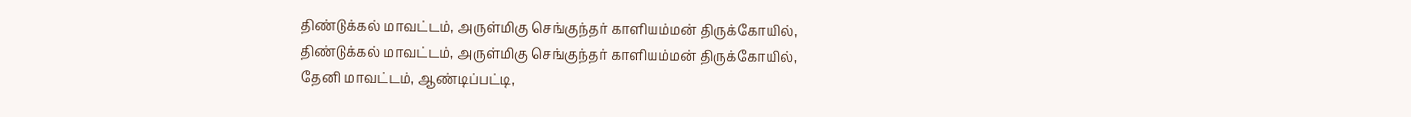திண்டுக்கல் மாவட்டம், அருள்மிகு செங்குந்தர் காளியம்மன் திருக்கோயில்,
திண்டுக்கல் மாவட்டம், அருள்மிகு செங்குந்தர் காளியம்மன் திருக்கோயில்,
தேனி மாவட்டம், ஆண்டிப்பட்டி,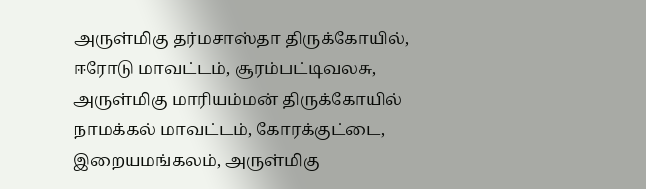அருள்மிகு தர்மசாஸ்தா திருக்கோயில்,
ஈரோடு மாவட்டம், சூரம்பட்டிவலசு, அருள்மிகு மாரியம்மன் திருக்கோயில்
நாமக்கல் மாவட்டம், கோரக்குட்டை, இறையமங்கலம், அருள்மிகு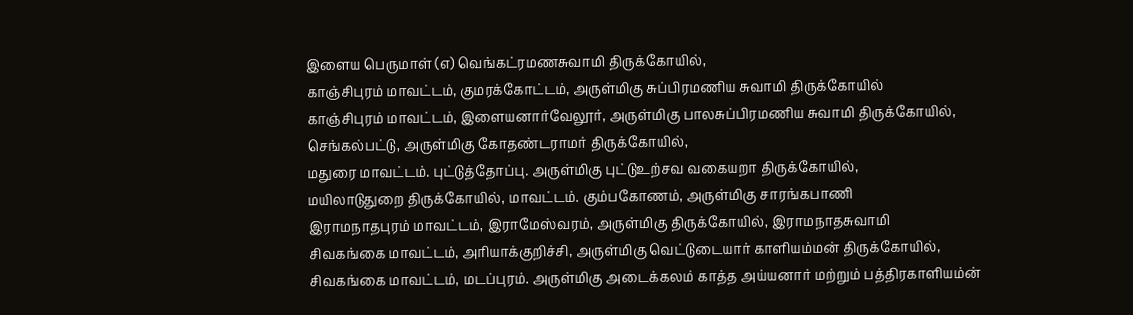இளைய பெருமாள் (எ) வெங்கட்ரமணசுவாமி திருக்கோயில்,
காஞ்சிபுரம் மாவட்டம், குமரக்கோட்டம், அருள்மிகு சுப்பிரமணிய சுவாமி திருக்கோயில்
காஞ்சிபுரம் மாவட்டம், இளையனார்வேலூர், அருள்மிகு பாலசுப்பிரமணிய சுவாமி திருக்கோயில்,
செங்கல்பட்டு, அருள்மிகு கோதண்டராமர் திருக்கோயில்,
மதுரை மாவட்டம். புட்டுத்தோப்பு. அருள்மிகு புட்டுஉற்சவ வகையறா திருக்கோயில்,
மயிலாடுதுறை திருக்கோயில், மாவட்டம். கும்பகோணம், அருள்மிகு சாரங்கபாணி
இராமநாதபுரம் மாவட்டம், இராமேஸ்வரம், அருள்மிகு திருக்கோயில், இராமநாதசுவாமி
சிவகங்கை மாவட்டம், அரியாக்குறிச்சி, அருள்மிகு வெட்டுடையார் காளியம்மன் திருக்கோயில்,
சிவகங்கை மாவட்டம், மடப்புரம். அருள்மிகு அடைக்கலம் காத்த அய்யனார் மற்றும் பத்திரகாளியம்ன்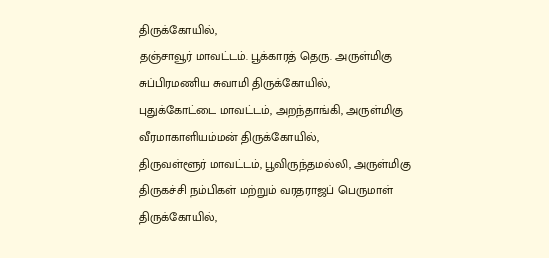திருக்கோயில்,
தஞ்சாவூர் மாவட்டம். பூக்காரத் தெரு. அருள்மிகு சுப்பிரமணிய சுவாமி திருக்கோயில்,
புதுக்கோட்டை மாவட்டம், அறந்தாங்கி, அருள்மிகு வீரமாகாளியம்மன் திருக்கோயில்,
திருவள்ளூர் மாவட்டம், பூவிருந்தமல்லி, அருள்மிகு திருகச்சி நம்பிகள் மற்றும் வரதராஜப் பெருமாள் திருக்கோயில்,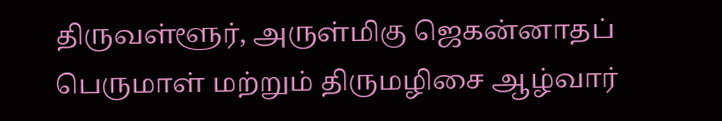திருவள்ளூர், அருள்மிகு ஜெகன்னாதப் பெருமாள் மற்றும் திருமழிசை ஆழ்வார்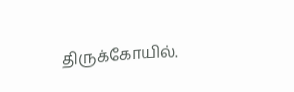திருக்கோயில்.